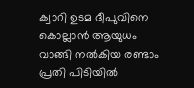ക്വാറി ഉടമ ദീപുവിനെ കൊല്ലാൻ ആയുധം വാങ്ങി നൽകിയ രണ്ടാം പ്രതി പിടിയിൽ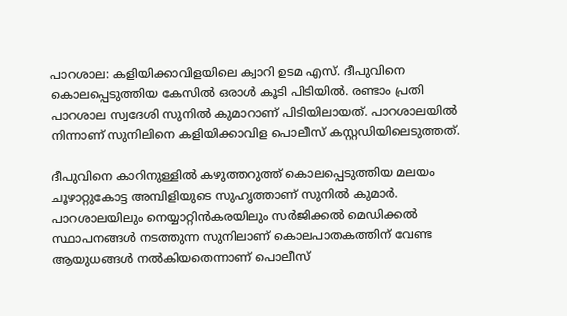പാറശാല: കളിയിക്കാവിളയിലെ ക്വാറി ഉടമ എസ്. ദീപുവിനെ കൊലപ്പെടുത്തിയ കേസിൽ ഒരാൾ കൂടി പിടിയിൽ. രണ്ടാം പ്രതി പാറശാല സ്വദേശി സുനിൽ കുമാറാണ് പിടിയിലായത്. പാറശാലയിൽ നിന്നാണ് സുനിലിനെ കളിയിക്കാവിള പൊലീസ് കസ്റ്റഡിയിലെടുത്തത്.

ദീപുവിനെ കാറിനുള്ളിൽ കഴുത്തറുത്ത് കൊലപ്പെടുത്തിയ മലയം ചൂഴാറ്റുകോട്ട അമ്പിളിയുടെ സുഹൃത്താണ് സുനിൽ കുമാർ. പാറശാലയിലും നെയ്യാറ്റിൻകരയിലും സർജിക്കൽ മെഡിക്കൽ സ്ഥാപനങ്ങൾ നടത്തുന്ന സുനിലാണ് കൊലപാതകത്തിന് വേണ്ട ആ‍യുധങ്ങൾ നൽകിയതെന്നാണ് പൊലീസ്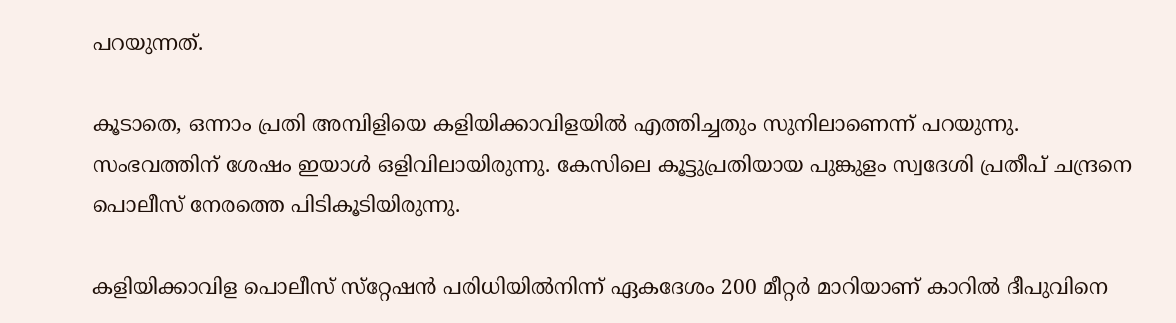പറയുന്നത്.

കൂടാതെ, ഒന്നാം പ്രതി അമ്പിളിയെ കളിയിക്കാവിളയിൽ എത്തിച്ചതും സുനിലാണെന്ന് പറയുന്നു. സംഭവത്തിന് ശേഷം ഇയാൾ ഒളിവിലായിരുന്നു. കേസിലെ കൂട്ടുപ്രതിയായ പുങ്കുളം സ്വദേശി പ്രതീപ് ചന്ദ്രനെ പൊലീസ് നേരത്തെ പിടികൂടിയിരുന്നു.

കളിയിക്കാവിള പൊലീസ് സ്‌റ്റേഷന്‍ പരിധിയില്‍നിന്ന് ഏകദേശം 200 മീറ്റര്‍ മാറിയാണ് കാറില്‍ ദീപുവിനെ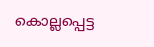കൊല്ലപ്പെട്ട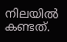നിലയില്‍ കണ്ടത്.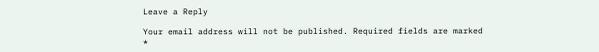Leave a Reply

Your email address will not be published. Required fields are marked *